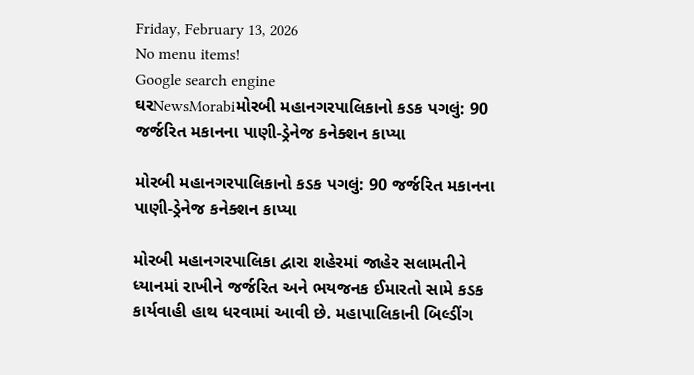Friday, February 13, 2026
No menu items!
Google search engine
ઘરNewsMorabiમોરબી મહાનગરપાલિકાનો કડક પગલું: 90 જર્જરિત મકાનના પાણી-ડ્રેનેજ કનેક્શન કાપ્યા

મોરબી મહાનગરપાલિકાનો કડક પગલું: 90 જર્જરિત મકાનના પાણી-ડ્રેનેજ કનેક્શન કાપ્યા

મોરબી મહાનગરપાલિકા દ્વારા શહેરમાં જાહેર સલામતીને ધ્યાનમાં રાખીને જર્જરિત અને ભયજનક ઈમારતો સામે કડક કાર્યવાહી હાથ ધરવામાં આવી છે. મહાપાલિકાની બિલ્ડીંગ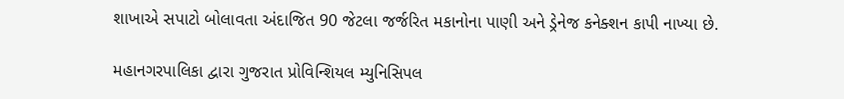શાખાએ સપાટો બોલાવતા અંદાજિત 90 જેટલા જર્જરિત મકાનોના પાણી અને ડ્રેનેજ કનેક્શન કાપી નાખ્યા છે.

મહાનગરપાલિકા દ્વારા ગુજરાત પ્રોવિન્શિયલ મ્યુનિસિપલ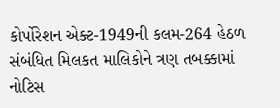કોર્પોરેશન એક્ટ-1949ની કલમ-264 હેઠળ સંબંધિત મિલકત માલિકોને ત્રણ તબક્કામાં નોટિસ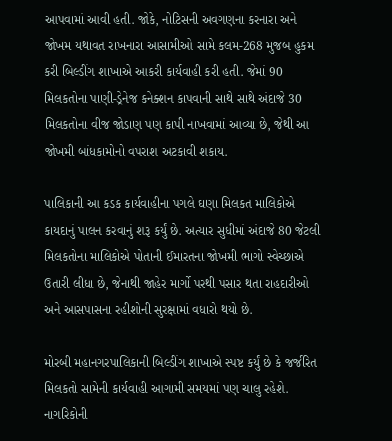આપવામાં આવી હતી. જોકે, નોટિસની અવગણના કરનારા અને જોખમ યથાવત રાખનારા આસામીઓ સામે કલમ-268 મુજબ હુકમ કરી બિલ્ડીંગ શાખાએ આકરી કાર્યવાહી કરી હતી. જેમાં 90 મિલકતોના પાણી-ડ્રેનેજ કનેક્શન કાપવાની સાથે સાથે અંદાજે 30 મિલકતોના વીજ જોડાણ પણ કાપી નાખવામાં આવ્યા છે, જેથી આ જોખમી બાંધકામોનો વપરાશ અટકાવી શકાય.

પાલિકાની આ કડક કાર્યવાહીના પગલે ઘણા મિલકત માલિકોએ કાયદાનું પાલન કરવાનું શરૂ કર્યું છે. અત્યાર સુધીમાં અંદાજે 80 જેટલી મિલકતોના માલિકોએ પોતાની ઈમારતના જોખમી ભાગો સ્વેચ્છાએ ઉતારી લીધા છે, જેનાથી જાહેર માર્ગો પરથી પસાર થતા રાહદારીઓ અને આસપાસના રહીશોની સુરક્ષામાં વધારો થયો છે.

મોરબી મહાનગરપાલિકાની બિલ્ડીંગ શાખાએ સ્પષ્ટ કર્યું છે કે જર્જરિત મિલકતો સામેની કાર્યવાહી આગામી સમયમાં પણ ચાલુ રહેશે. નાગરિકોની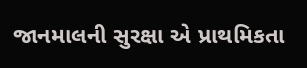જાનમાલની સુરક્ષા એ પ્રાથમિકતા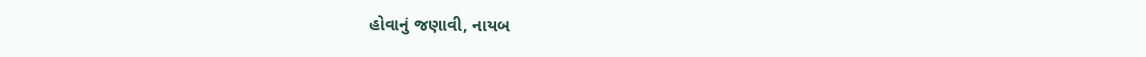હોવાનું જણાવી, નાયબ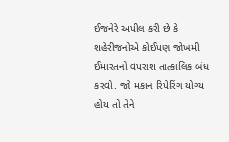ઈજનેરે અપીલ કરી છે કે શહેરીજનોએ કોઈપણ જોખમી ઈમારતનો વપરાશ તાત્કાલિક બંધ કરવો. જો મકાન રિપેરિંગ યોગ્ય હોય તો તેને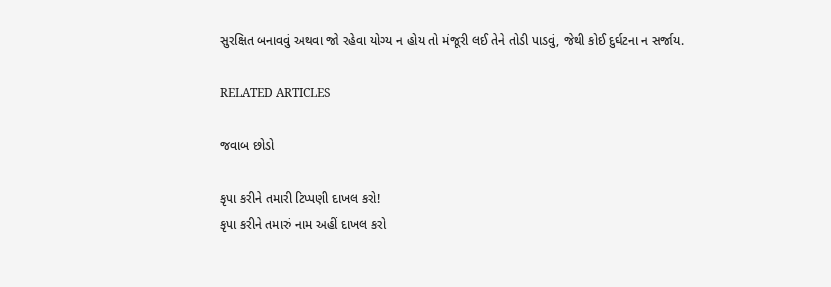સુરક્ષિત બનાવવું અથવા જો રહેવા યોગ્ય ન હોય તો મંજૂરી લઈ તેને તોડી પાડવું, જેથી કોઈ દુર્ઘટના ન સર્જાય.

RELATED ARTICLES

જવાબ છોડો

કૃપા કરીને તમારી ટિપ્પણી દાખલ કરો!
કૃપા કરીને તમારું નામ અહીં દાખલ કરો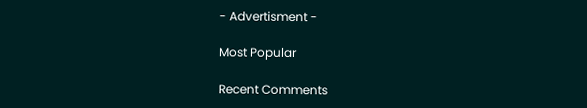- Advertisment -

Most Popular

Recent Comments